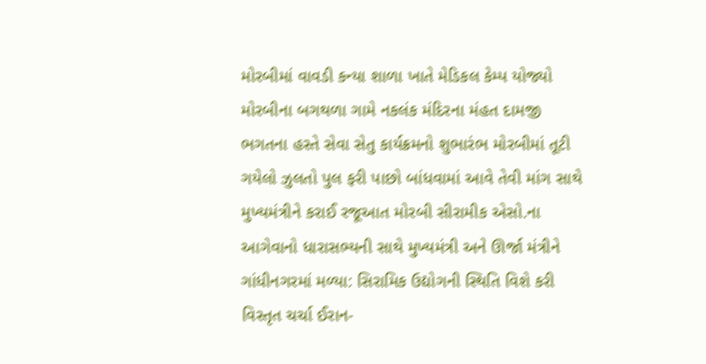મોરબીમાં વાવડી કન્યા શાળા ખાતે મેડિકલ કેમ્પ યોજ્યો મોરબીના બગથળા ગામે નકલંક મંદિરના મંહત દામજી ભગતના હસ્તે સેવા સેતુ કાર્યક્રમનો શુભારંભ મોરબીમાં તૂટી ગયેલો ઝુલતો પુલ ફરી પાછો બાંધવામાં આવે તેવી માંગ સાથે મુખ્યમંત્રીને કરાઈ રજૂઆત મોરબી સીરામીક એસો.ના આગેવાનો ધારાસભ્યની સાથે મુખ્યમંત્રી અને ઊર્જા મંત્રીને ગાંધીનગરમાં મળ્યા: સિરામિક ઉદ્યોગની સ્થિતિ વિશે કરી વિસ્તૃત ચર્ચા ઈરાન-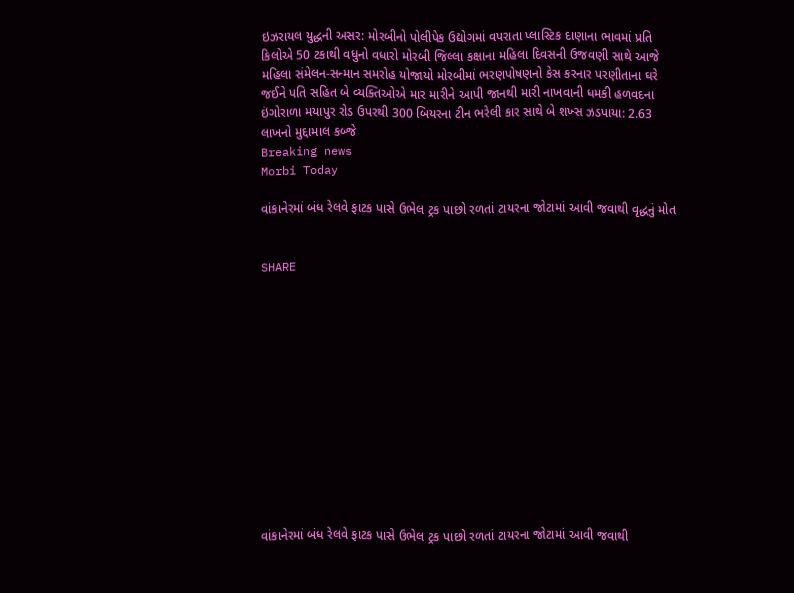ઇઝરાયલ યુદ્ધની અસર: મોરબીનો પોલીપેક ઉદ્યોગમાં વપરાતા પ્લાસ્ટિક દાણાના ભાવમાં પ્રતિ કિલોએ 50 ટકાથી વધુનો વધારો મોરબી જિલ્લા કક્ષાના મહિલા દિવસની ઉજવણી સાથે આજે મહિલા સંમેલન-સન્માન સમરોહ યોજાયો મોરબીમાં ભરણપોષણનો કેસ કરનાર પરણીતાના ઘરે જઈને પતિ સહિત બે વ્યક્તિઓએ માર મારીને આપી જાનથી મારી નાખવાની ધમકી હળવદના ઇંગોરાળા મયાપુર રોડ ઉપરથી 300 બિયરના ટીન ભરેલી કાર સાથે બે શખ્સ ઝડપાયા: 2.63 લાખનો મુદ્દામાલ કબ્જે
Breaking news
Morbi Today

વાંકાનેરમાં બંધ રેલવે ફાટક પાસે ઉભેલ ટ્રક પાછો રળતાં ટાયરના જોટામાં આવી જવાથી વૃદ્ધનું મોત


SHARE













વાંકાનેરમાં બંધ રેલવે ફાટક પાસે ઉભેલ ટ્રક પાછો રળતાં ટાયરના જોટામાં આવી જવાથી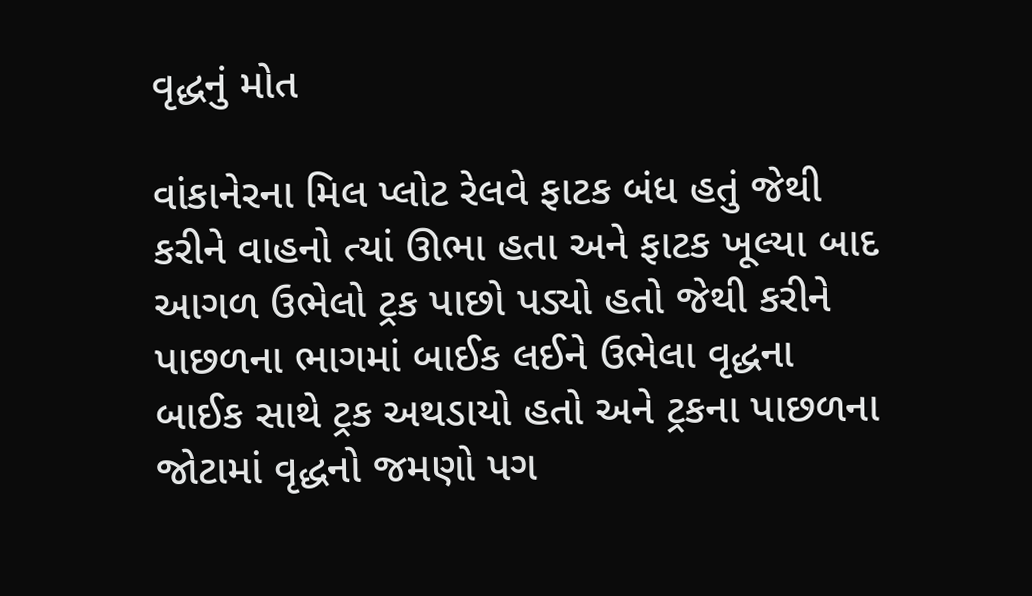વૃદ્ધનું મોત

વાંકાનેરના મિલ પ્લોટ રેલવે ફાટક બંધ હતું જેથી કરીને વાહનો ત્યાં ઊભા હતા અને ફાટક ખૂલ્યા બાદ આગળ ઉભેલો ટ્રક પાછો પડ્યો હતો જેથી કરીને પાછળના ભાગમાં બાઈક લઈને ઉભેલા વૃદ્ધના બાઈક સાથે ટ્રક અથડાયો હતો અને ટ્રકના પાછળના જોટામાં વૃદ્ધનો જમણો પગ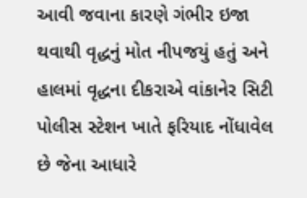આવી જવાના કારણે ગંભીર ઇજા થવાથી વૃદ્ધનું મોત નીપજયું હતું અને હાલમાં વૃદ્ધના દીકરાએ વાંકાનેર સિટી પોલીસ સ્ટેશન ખાતે ફરિયાદ નોંધાવેલ છે જેના આધારે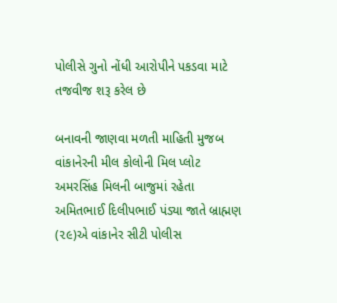પોલીસે ગુનો નોંધી આરોપીને પકડવા માટે તજવીજ શરૂ કરેલ છે

બનાવની જાણવા મળતી માહિતી મુજબ વાંકાનેરની મીલ કોલોની મિલ પ્લોટ અમરસિંહ મિલની બાજુમાં રહેતા અમિતભાઈ દિલીપભાઈ પંડ્યા જાતે બ્રાહ્મણ (૨૯)એ વાંકાનેર સીટી પોલીસ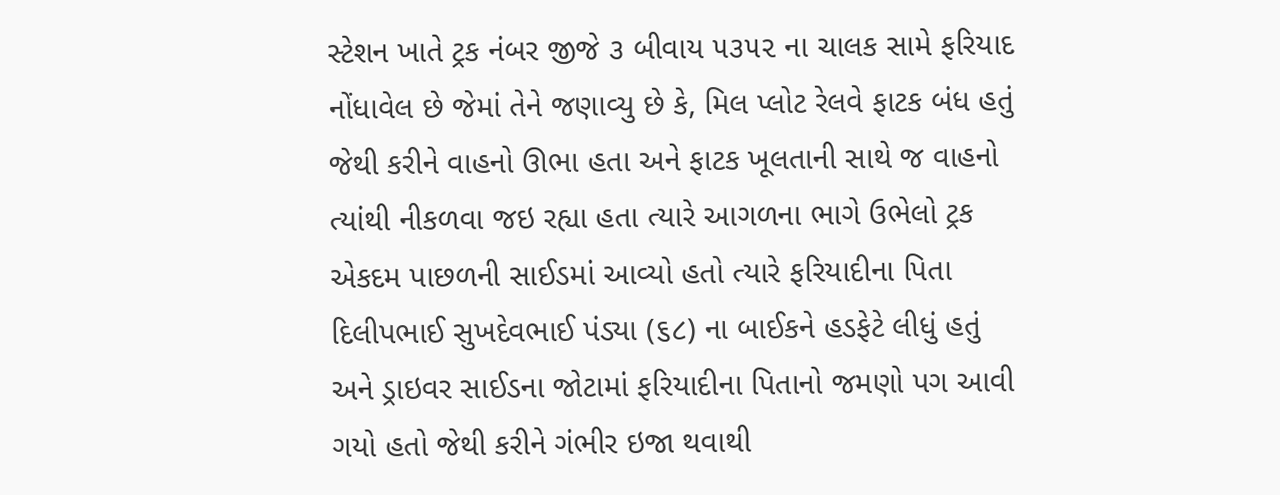સ્ટેશન ખાતે ટ્રક નંબર જીજે ૩ બીવાય ૫૩૫૨ ના ચાલક સામે ફરિયાદ નોંધાવેલ છે જેમાં તેને જણાવ્યુ છે કે, મિલ પ્લોટ રેલવે ફાટક બંધ હતું જેથી કરીને વાહનો ઊભા હતા અને ફાટક ખૂલતાની સાથે જ વાહનો ત્યાંથી નીકળવા જઇ રહ્યા હતા ત્યારે આગળના ભાગે ઉભેલો ટ્રક એકદમ પાછળની સાઈડમાં આવ્યો હતો ત્યારે ફરિયાદીના પિતા દિલીપભાઈ સુખદેવભાઈ પંડ્યા (૬૮) ના બાઈકને હડફેટે લીધું હતું અને ડ્રાઇવર સાઈડના જોટામાં ફરિયાદીના પિતાનો જમણો પગ આવી ગયો હતો જેથી કરીને ગંભીર ઇજા થવાથી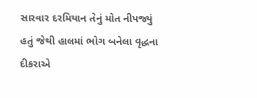સારવાર દરમિયાન તેનું મોત નીપજ્યું હતું જેથી હાલમાં ભોગ બનેલા વૃદ્ધના દીકરાએ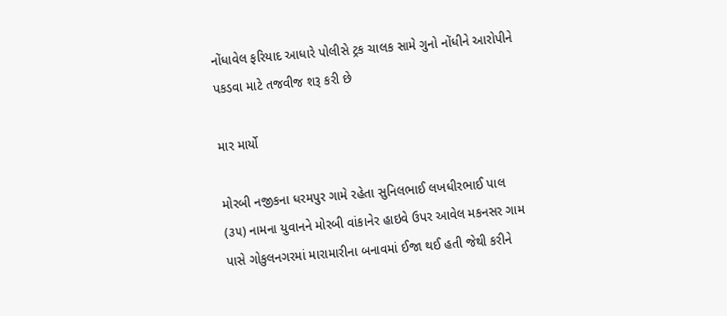નોંધાવેલ ફરિયાદ આધારે પોલીસે ટ્રક ચાલક સામે ગુનો નોંધીને આરોપીને પકડવા માટે તજવીજ શરૂ કરી છે

માર માર્યો

મોરબી નજીકના ધરમપુર ગામે રહેતા સુનિલભાઈ લખધીરભાઈ પાલ (૩૫) નામના યુવાનને મોરબી વાંકાનેર હાઇવે ઉપર આવેલ મકનસર ગામ પાસે ગોકુલનગરમાં મારામારીના બનાવમાં ઈજા થઈ હતી જેથી કરીને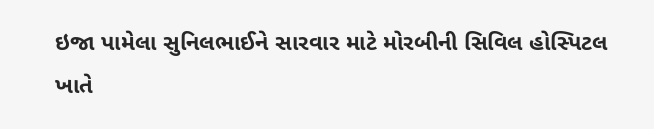ઇજા પામેલા સુનિલભાઈને સારવાર માટે મોરબીની સિવિલ હોસ્પિટલ ખાતે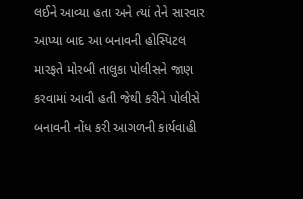લઈને આવ્યા હતા અને ત્યાં તેને સારવાર આપ્યા બાદ આ બનાવની હોસ્પિટલ મારફતે મોરબી તાલુકા પોલીસને જાણ કરવામાં આવી હતી જેથી કરીને પોલીસે બનાવની નોંધ કરી આગળની કાર્યવાહી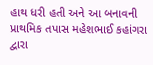હાથ ધરી હતી અને આ બનાવની પ્રાથમિક તપાસ મહેશભાઈ કહાંગરા દ્વારા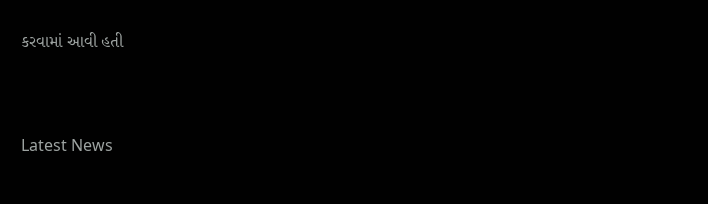કરવામાં આવી હતી




Latest News